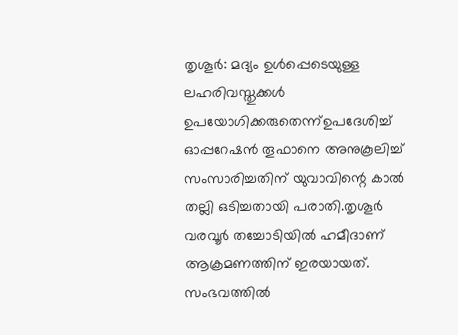തൃശൂർ: മദ്യം ഉൾപ്പെടെയുള്ള ലഹരിവസ്തുക്കൾ ഉപയോഗിക്കരുതെന്ന്ഉപദേശിച്ച് ഓപ്പറേഷൻ തൂഫാനെ അനുകൂലിച്ച് സംസാരിച്ചതിന് യുവാവിന്റെ കാൽ തല്ലി ഒടിച്ചതായി പരാതി.തൃശൂർ വരവൂർ തച്ചോടിയിൽ ഹമീദാണ് ആക്രമണത്തിന് ഇരയായത്. സംഭവത്തിൽ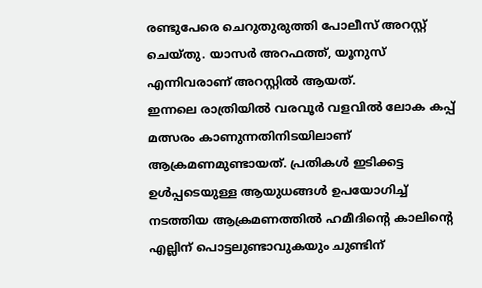രണ്ടുപേരെ ചെറുതുരുത്തി പോലീസ് അറസ്റ്റ് ചെയ്തു. യാസർ അറഫത്ത്, യൂനുസ് എന്നിവരാണ് അറസ്റ്റിൽ ആയത്.
ഇന്നലെ രാത്രിയിൽ വരവൂർ വളവിൽ ലോക കപ്പ് മത്സരം കാണുന്നതിനിടയിലാണ് ആക്രമണമുണ്ടായത്. പ്രതികൾ ഇടിക്കട്ട ഉൾപ്പടെയുള്ള ആയുധങ്ങൾ ഉപയോഗിച്ച് നടത്തിയ ആക്രമണത്തിൽ ഹമീദിന്റെ കാലിന്റെ എല്ലിന് പൊട്ടലുണ്ടാവുകയും ചുണ്ടിന്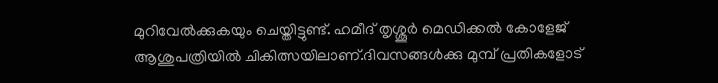മുറിവേൽക്കുകയും ചെയ്തിട്ടുണ്ട്. ഹമീദ് തൃശ്ശൂർ മെഡിക്കൽ കോളേജ് ആശുപത്രിയിൽ ചികിത്സയിലാണ്.ദിവസങ്ങൾക്കു മുമ്പ് പ്രതികളോട്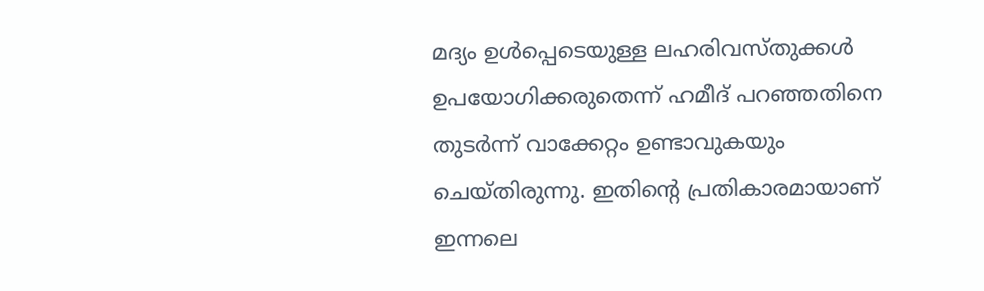മദ്യം ഉൾപ്പെടെയുള്ള ലഹരിവസ്തുക്കൾ ഉപയോഗിക്കരുതെന്ന് ഹമീദ് പറഞ്ഞതിനെ തുടർന്ന് വാക്കേറ്റം ഉണ്ടാവുകയും ചെയ്തിരുന്നു. ഇതിന്റെ പ്രതികാരമായാണ് ഇന്നലെ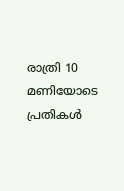രാത്രി 10 മണിയോടെ പ്രതികൾ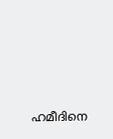ഹമീദിനെ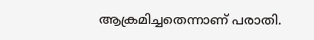ആക്രമിച്ചതെന്നാണ് പരാതി.